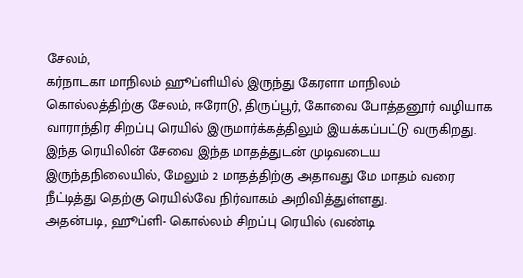சேலம்,
கர்நாடகா மாநிலம் ஹூப்ளியில் இருந்து கேரளா மாநிலம் கொல்லத்திற்கு சேலம், ஈரோடு, திருப்பூர், கோவை போத்தனூர் வழியாக வாராந்திர சிறப்பு ரெயில் இருமார்க்கத்திலும் இயக்கப்பட்டு வருகிறது. இந்த ரெயிலின் சேவை இந்த மாதத்துடன் முடிவடைய இருந்தநிலையில், மேலும் 2 மாதத்திற்கு அதாவது மே மாதம் வரை நீட்டித்து தெற்கு ரெயில்வே நிர்வாகம் அறிவித்துள்ளது.
அதன்படி, ஹூப்ளி- கொல்லம் சிறப்பு ரெயில் (வண்டி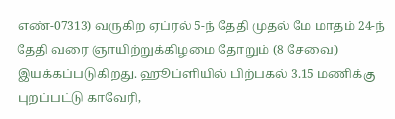எண்-07313) வருகிற ஏப்ரல் 5-ந் தேதி முதல் மே மாதம் 24-ந் தேதி வரை ஞாயிற்றுக்கிழமை தோறும் (8 சேவை) இயக்கப்படுகிறது. ஹூப்ளியில் பிற்பகல் 3.15 மணிக்கு புறப்பட்டு காவேரி,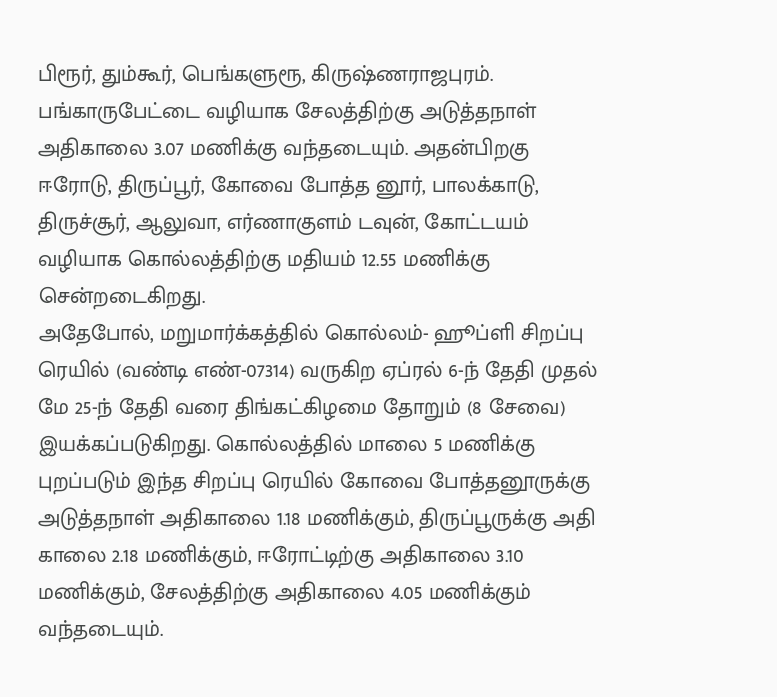பிரூர், தும்கூர், பெங்களுரூ, கிருஷ்ணராஜபுரம். பங்காருபேட்டை வழியாக சேலத்திற்கு அடுத்தநாள் அதிகாலை 3.07 மணிக்கு வந்தடையும். அதன்பிறகு ஈரோடு, திருப்பூர், கோவை போத்த னூர், பாலக்காடு, திருச்சூர், ஆலுவா, எர்ணாகுளம் டவுன், கோட்டயம் வழியாக கொல்லத்திற்கு மதியம் 12.55 மணிக்கு சென்றடைகிறது.
அதேபோல், மறுமார்க்கத்தில் கொல்லம்- ஹூப்ளி சிறப்பு ரெயில் (வண்டி எண்-07314) வருகிற ஏப்ரல் 6-ந் தேதி முதல் மே 25-ந் தேதி வரை திங்கட்கிழமை தோறும் (8 சேவை) இயக்கப்படுகிறது. கொல்லத்தில் மாலை 5 மணிக்கு புறப்படும் இந்த சிறப்பு ரெயில் கோவை போத்தனூருக்கு அடுத்தநாள் அதிகாலை 1.18 மணிக்கும், திருப்பூருக்கு அதி காலை 2.18 மணிக்கும், ஈரோட்டிற்கு அதிகாலை 3.10 மணிக்கும், சேலத்திற்கு அதிகாலை 4.05 மணிக்கும் வந்தடையும்.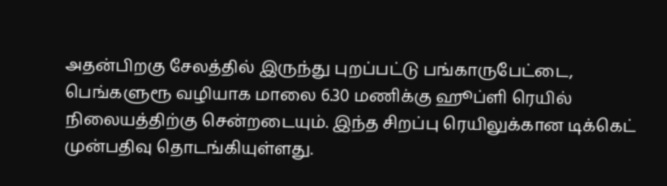அதன்பிறகு சேலத்தில் இருந்து புறப்பட்டு பங்காருபேட்டை, பெங்களுரூ வழியாக மாலை 6.30 மணிக்கு ஹூப்ளி ரெயில் நிலையத்திற்கு சென்றடையும். இந்த சிறப்பு ரெயிலுக்கான டிக்கெட் முன்பதிவு தொடங்கியுள்ளது.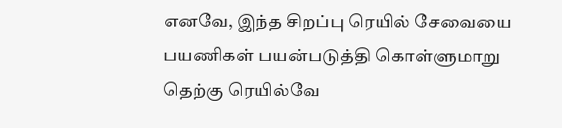எனவே, இந்த சிறப்பு ரெயில் சேவையை பயணிகள் பயன்படுத்தி கொள்ளுமாறு தெற்கு ரெயில்வே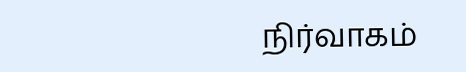நிர்வாகம்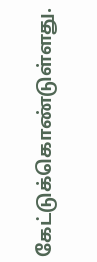கேட்டுக்கொண்டுள்ளது.